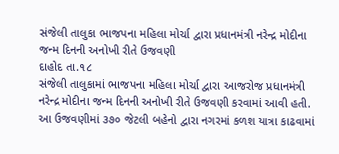સંજેલી તાલુકા ભાજપના મહિલા મોર્ચા દ્વારા પ્રધાનમંત્રી નરેન્દ્ર મોદીના જન્મ દિનની અનોખી રીતે ઉજવણી
દાહોદ તા.૧૮
સંજેલી તાલુકામાં ભાજપના મહિલા મોર્ચા દ્વારા આજરોજ પ્રધાનમંત્રી નરેન્દ્ર મોદીના જન્મ દિનની અનોખી રીતે ઉજવણી કરવામાં આવી હતી. આ ઉજવણીમાં ૩૭૦ જેટલી બહેનો દ્વારા નગરમાં કળશ યાત્રા કાઢવામાં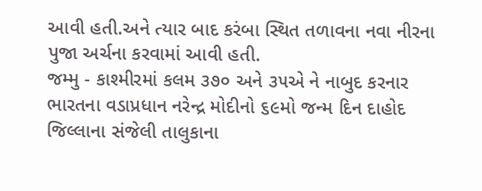આવી હતી.અને ત્યાર બાદ કરંબા સ્થિત તળાવના નવા નીરના પુજા અર્ચના કરવામાં આવી હતી.
જમ્મુ - કાશ્મીરમાં કલમ ૩૭૦ અને ૩૫એ ને નાબુદ કરનાર ભારતના વડાપ્રધાન નરેન્દ્ર મોદીનો ૬૯મો જન્મ દિન દાહોદ જિલ્લાના સંજેલી તાલુકાના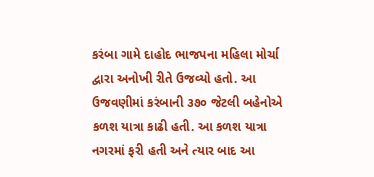કરંબા ગામે દાહોદ ભાજપના મહિલા મોર્ચા દ્વારા અનોખી રીતે ઉજવ્યો હતો. આ ઉજવણીમાં કરંબાની ૩૭૦ જેટલી બહેનોએ કળશ યાત્રા કાઢી હતી. આ કળશ યાત્રા નગરમાં ફરી હતી અને ત્યાર બાદ આ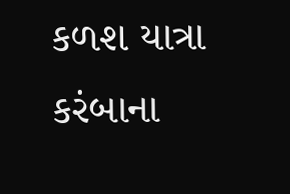કળશ યાત્રા કરંબાના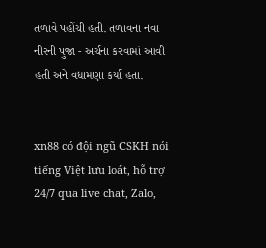તળાવે પહોંચી હતી. તળાવના નવા નીરની પુજા - અર્ચના કરવામાં આવી હતી અને વધામણા કર્યા હતા.


xn88 có đội ngũ CSKH nói tiếng Việt lưu loát, hỗ trợ 24/7 qua live chat, Zalo,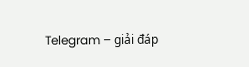Telegram – giải đáp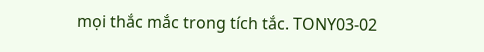mọi thắc mắc trong tích tắc. TONY03-02